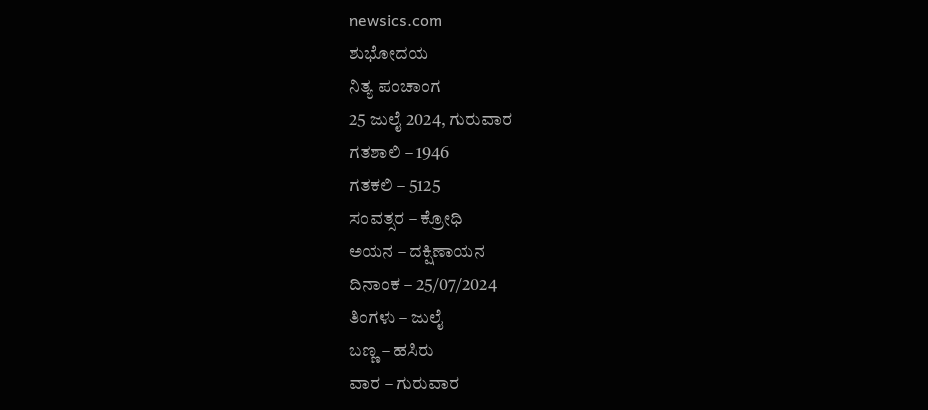newsics.com
ಶುಭೋದಯ
ನಿತ್ಯ ಪಂಚಾಂಗ
25 ಜುಲೈ 2024, ಗುರುವಾರ
ಗತಶಾಲಿ – 1946
ಗತಕಲಿ – 5125
ಸಂವತ್ಸರ – ಕ್ರೋಧಿ
ಅಯನ – ದಕ್ಷಿಣಾಯನ
ದಿನಾಂಕ – 25/07/2024
ತಿಂಗಳು – ಜುಲೈ
ಬಣ್ಣ – ಹಸಿರು
ವಾರ – ಗುರುವಾರ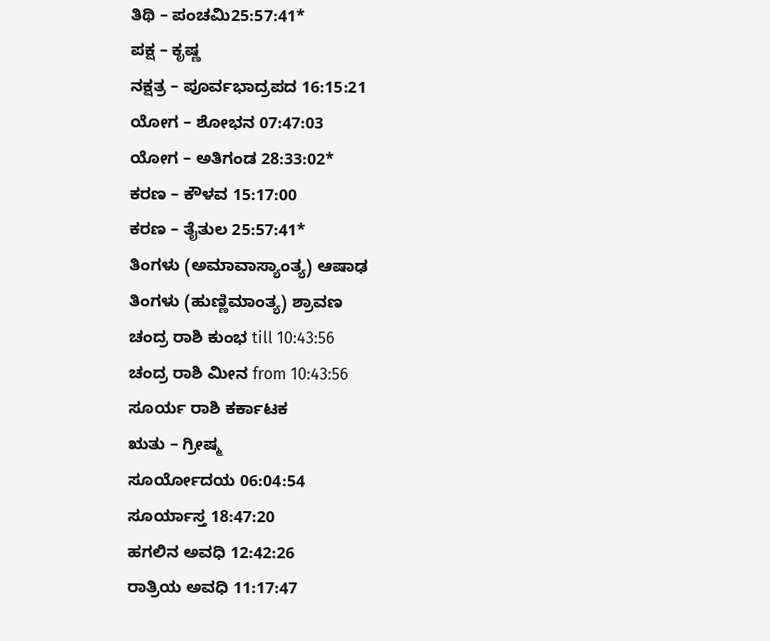ತಿಥಿ – ಪಂಚಮಿ25:57:41*
ಪಕ್ಷ – ಕೃಷ್ಣ
ನಕ್ಷತ್ರ – ಪೂರ್ವಭಾದ್ರಪದ 16:15:21
ಯೋಗ – ಶೋಭನ 07:47:03
ಯೋಗ – ಅತಿಗಂಡ 28:33:02*
ಕರಣ – ಕೌಳವ 15:17:00
ಕರಣ – ತೈತುಲ 25:57:41*
ತಿಂಗಳು (ಅಮಾವಾಸ್ಯಾಂತ್ಯ) ಆಷಾಢ
ತಿಂಗಳು (ಹುಣ್ಣಿಮಾಂತ್ಯ) ಶ್ರಾವಣ
ಚಂದ್ರ ರಾಶಿ ಕುಂಭ till 10:43:56
ಚಂದ್ರ ರಾಶಿ ಮೀನ from 10:43:56
ಸೂರ್ಯ ರಾಶಿ ಕರ್ಕಾಟಕ
ಋತು – ಗ್ರೀಷ್ಮ
ಸೂರ್ಯೋದಯ 06:04:54
ಸೂರ್ಯಾಸ್ತ 18:47:20
ಹಗಲಿನ ಅವಧಿ 12:42:26
ರಾತ್ರಿಯ ಅವಧಿ 11:17:47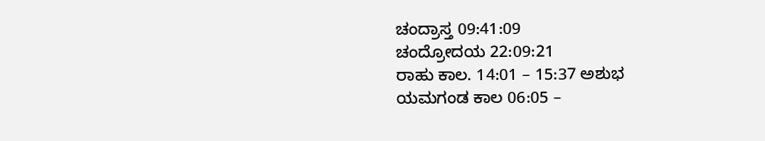ಚಂದ್ರಾಸ್ತ 09:41:09
ಚಂದ್ರೋದಯ 22:09:21
ರಾಹು ಕಾಲ. 14:01 – 15:37 ಅಶುಭ
ಯಮಗಂಡ ಕಾಲ 06:05 –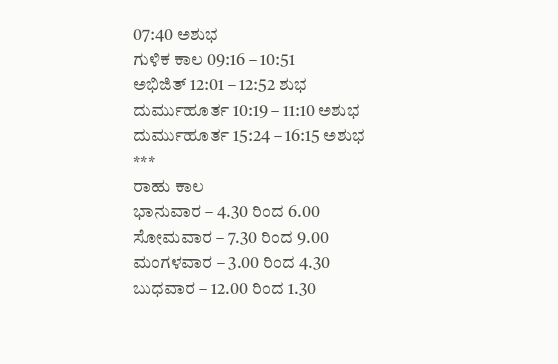07:40 ಅಶುಭ
ಗುಳಿಕ ಕಾಲ 09:16 – 10:51
ಅಭಿಜಿತ್ 12:01 – 12:52 ಶುಭ
ದುರ್ಮುಹೂರ್ತ 10:19 – 11:10 ಅಶುಭ
ದುರ್ಮುಹೂರ್ತ 15:24 – 16:15 ಅಶುಭ
***
ರಾಹು ಕಾಲ
ಭಾನುವಾರ – 4.30 ರಿಂದ 6.00
ಸೋಮವಾರ – 7.30 ರಿಂದ 9.00
ಮಂಗಳವಾರ – 3.00 ರಿಂದ 4.30
ಬುಧವಾರ – 12.00 ರಿಂದ 1.30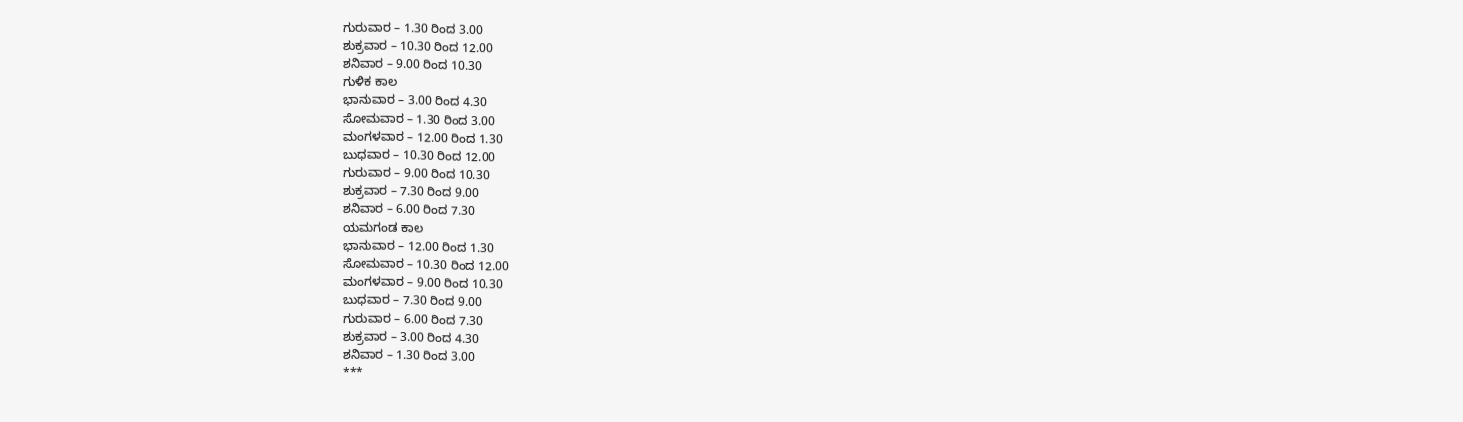ಗುರುವಾರ – 1.30 ರಿಂದ 3.00
ಶುಕ್ರವಾರ – 10.30 ರಿಂದ 12.00
ಶನಿವಾರ – 9.00 ರಿಂದ 10.30
ಗುಳಿಕ ಕಾಲ
ಭಾನುವಾರ – 3.00 ರಿಂದ 4.30
ಸೋಮವಾರ – 1.30 ರಿಂದ 3.00
ಮಂಗಳವಾರ – 12.00 ರಿಂದ 1.30
ಬುಧವಾರ – 10.30 ರಿಂದ 12.00
ಗುರುವಾರ – 9.00 ರಿಂದ 10.30
ಶುಕ್ರವಾರ – 7.30 ರಿಂದ 9.00
ಶನಿವಾರ – 6.00 ರಿಂದ 7.30
ಯಮಗಂಡ ಕಾಲ
ಭಾನುವಾರ – 12.00 ರಿಂದ 1.30
ಸೋಮವಾರ – 10.30 ರಿಂದ 12.00
ಮಂಗಳವಾರ – 9.00 ರಿಂದ 10.30
ಬುಧವಾರ – 7.30 ರಿಂದ 9.00
ಗುರುವಾರ – 6.00 ರಿಂದ 7.30
ಶುಕ್ರವಾರ – 3.00 ರಿಂದ 4.30
ಶನಿವಾರ – 1.30 ರಿಂದ 3.00
***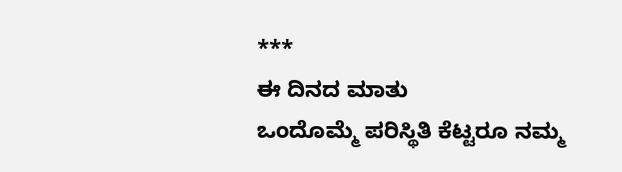***
ಈ ದಿನದ ಮಾತು
ಒಂದೊಮ್ಮೆ ಪರಿಸ್ಥಿತಿ ಕೆಟ್ಟರೂ ನಮ್ಮ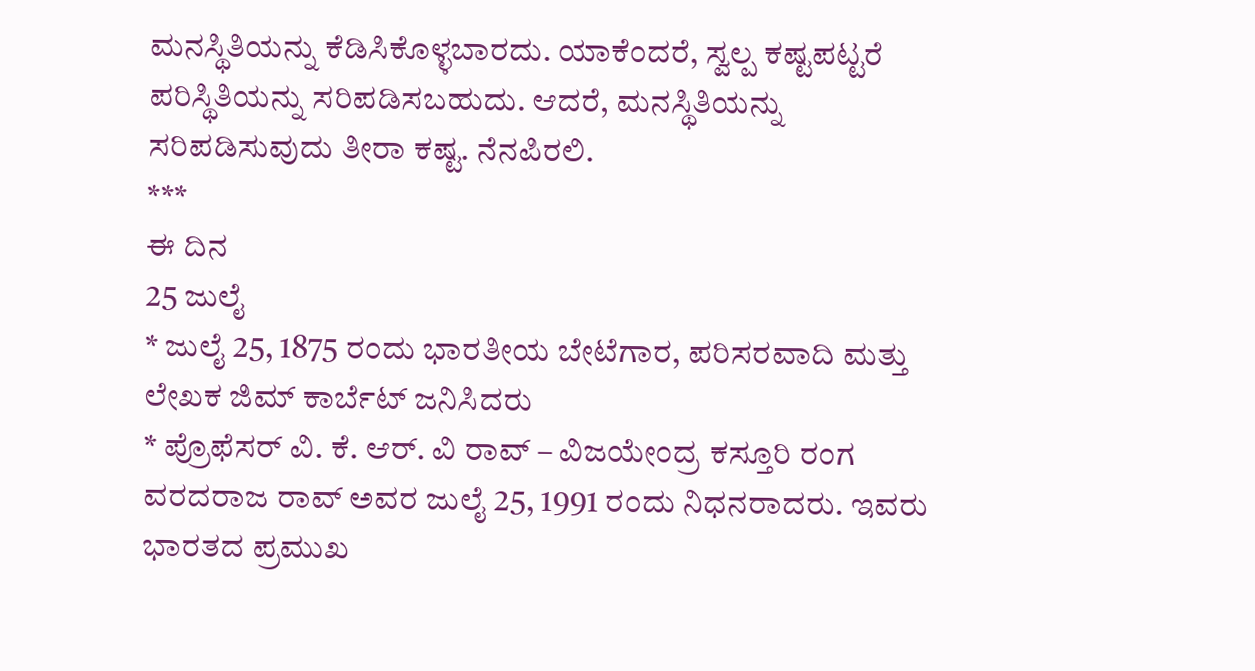ಮನಸ್ಥಿತಿಯನ್ನು ಕೆಡಿಸಿಕೊಳ್ಳಬಾರದು. ಯಾಕೆಂದರೆ, ಸ್ವಲ್ಪ ಕಷ್ಟಪಟ್ಟರೆ ಪರಿಸ್ಥಿತಿಯನ್ನು ಸರಿಪಡಿಸಬಹುದು. ಆದರೆ, ಮನಸ್ಥಿತಿಯನ್ನು ಸರಿಪಡಿಸುವುದು ತೀರಾ ಕಷ್ಟ. ನೆನಪಿರಲಿ.
***
ಈ ದಿನ
25 ಜುಲೈ
* ಜುಲೈ 25, 1875 ರಂದು ಭಾರತೀಯ ಬೇಟೆಗಾರ, ಪರಿಸರವಾದಿ ಮತ್ತು ಲೇಖಕ ಜಿಮ್ ಕಾರ್ಬೆಟ್ ಜನಿಸಿದರು
* ಪ್ರೊಫೆಸರ್ ವಿ. ಕೆ. ಆರ್. ವಿ ರಾವ್ – ವಿಜಯೇಂದ್ರ ಕಸ್ತೂರಿ ರಂಗ ವರದರಾಜ ರಾವ್ ಅವರ ಜುಲೈ 25, 1991 ರಂದು ನಿಧನರಾದರು. ಇವರು ಭಾರತದ ಪ್ರಮುಖ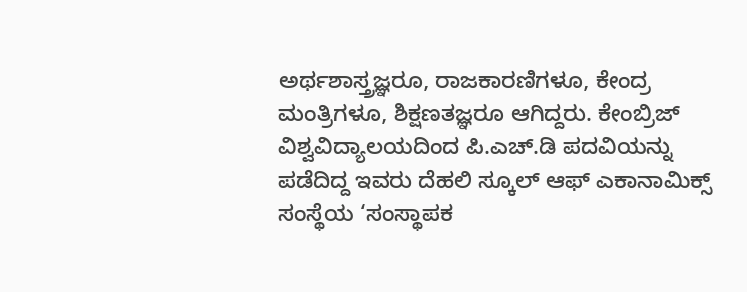ಅರ್ಥಶಾಸ್ತ್ರಜ್ಞರೂ, ರಾಜಕಾರಣಿಗಳೂ, ಕೇಂದ್ರ ಮಂತ್ರಿಗಳೂ, ಶಿಕ್ಷಣತಜ್ಞರೂ ಆಗಿದ್ದರು. ಕೇಂಬ್ರಿಜ್ ವಿಶ್ವವಿದ್ಯಾಲಯದಿಂದ ಪಿ.ಎಚ್.ಡಿ ಪದವಿಯನ್ನು ಪಡೆದಿದ್ದ ಇವರು ದೆಹಲಿ ಸ್ಕೂಲ್ ಆಫ್ ಎಕಾನಾಮಿಕ್ಸ್ ಸಂಸ್ಥೆಯ ‘ಸಂಸ್ಥಾಪಕ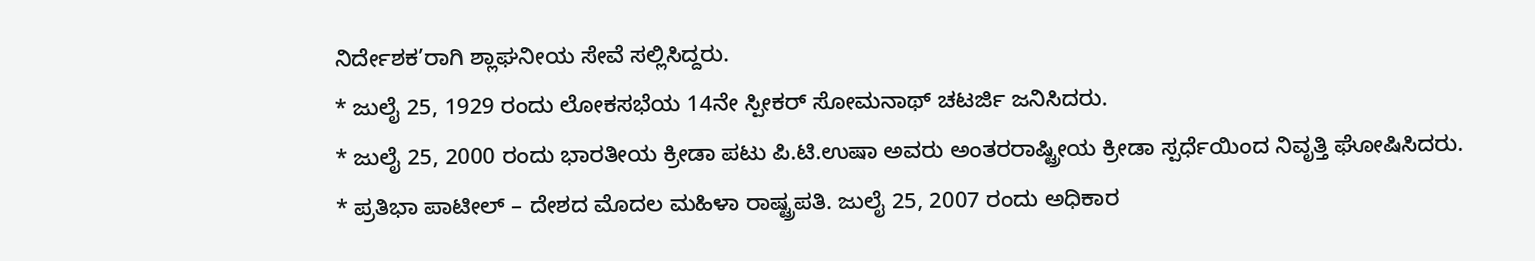ನಿರ್ದೇಶಕ’ರಾಗಿ ಶ್ಲಾಘನೀಯ ಸೇವೆ ಸಲ್ಲಿಸಿದ್ದರು.
* ಜುಲೈ 25, 1929 ರಂದು ಲೋಕಸಭೆಯ 14ನೇ ಸ್ಪೀಕರ್ ಸೋಮನಾಥ್ ಚಟರ್ಜಿ ಜನಿಸಿದರು.
* ಜುಲೈ 25, 2000 ರಂದು ಭಾರತೀಯ ಕ್ರೀಡಾ ಪಟು ಪಿ.ಟಿ.ಉಷಾ ಅವರು ಅಂತರರಾಷ್ಟ್ರೀಯ ಕ್ರೀಡಾ ಸ್ಪರ್ಧೆಯಿಂದ ನಿವೃತ್ತಿ ಘೋಷಿಸಿದರು.
* ಪ್ರತಿಭಾ ಪಾಟೀಲ್ – ದೇಶದ ಮೊದಲ ಮಹಿಳಾ ರಾಷ್ಟ್ರಪತಿ. ಜುಲೈ 25, 2007 ರಂದು ಅಧಿಕಾರ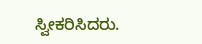ಸ್ವೀಕರಿಸಿದರು.